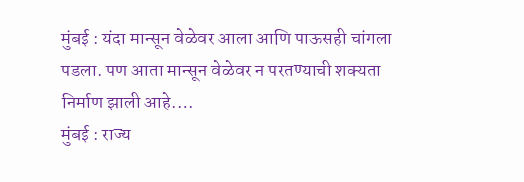मुंबई : यंदा मान्सून वेळेवर आला आणि पाऊसही चांगला पडला. पण आता मान्सून वेळेवर न परतण्याची शक्यता निर्माण झाली आहे.…
मुंबई : राज्य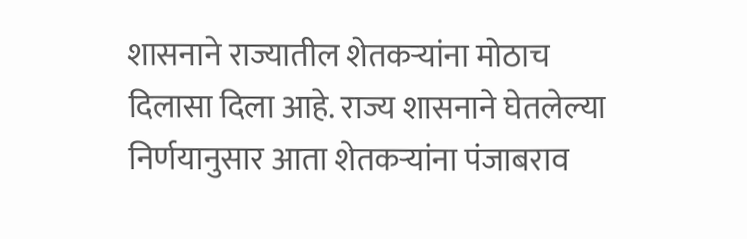शासनाने राज्यातील शेतकऱ्यांना मोठाच दिलासा दिला आहे. राज्य शासनाने घेतलेल्या निर्णयानुसार आता शेतकऱ्यांना पंजाबराव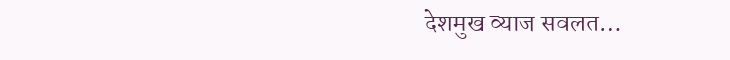देशमुख व्याज सवलत…